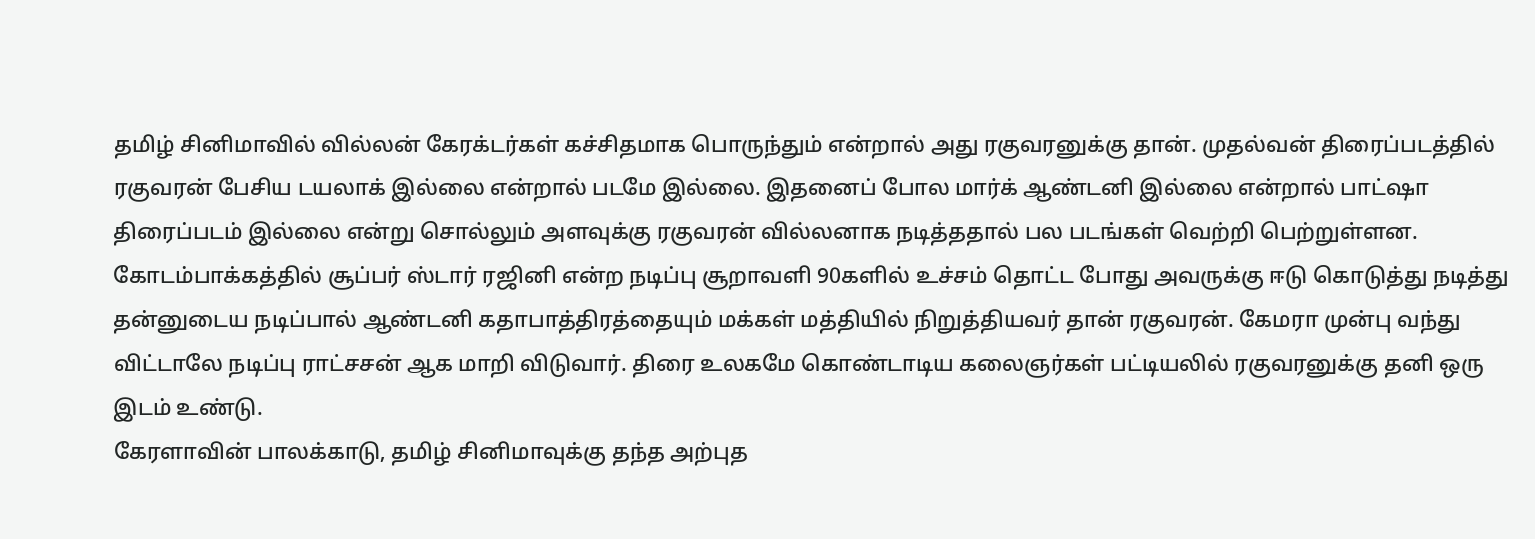தமிழ் சினிமாவில் வில்லன் கேரக்டர்கள் கச்சிதமாக பொருந்தும் என்றால் அது ரகுவரனுக்கு தான். முதல்வன் திரைப்படத்தில் ரகுவரன் பேசிய டயலாக் இல்லை என்றால் படமே இல்லை. இதனைப் போல மார்க் ஆண்டனி இல்லை என்றால் பாட்ஷா திரைப்படம் இல்லை என்று சொல்லும் அளவுக்கு ரகுவரன் வில்லனாக நடித்ததால் பல படங்கள் வெற்றி பெற்றுள்ளன. கோடம்பாக்கத்தில் சூப்பர் ஸ்டார் ரஜினி என்ற நடிப்பு சூறாவளி 90களில் உச்சம் தொட்ட போது அவருக்கு ஈடு கொடுத்து நடித்து தன்னுடைய நடிப்பால் ஆண்டனி கதாபாத்திரத்தையும் மக்கள் மத்தியில் நிறுத்தியவர் தான் ரகுவரன். கேமரா முன்பு வந்து விட்டாலே நடிப்பு ராட்சசன் ஆக மாறி விடுவார். திரை உலகமே கொண்டாடிய கலைஞர்கள் பட்டியலில் ரகுவரனுக்கு தனி ஒரு இடம் உண்டு.
கேரளாவின் பாலக்காடு, தமிழ் சினிமாவுக்கு தந்த அற்புத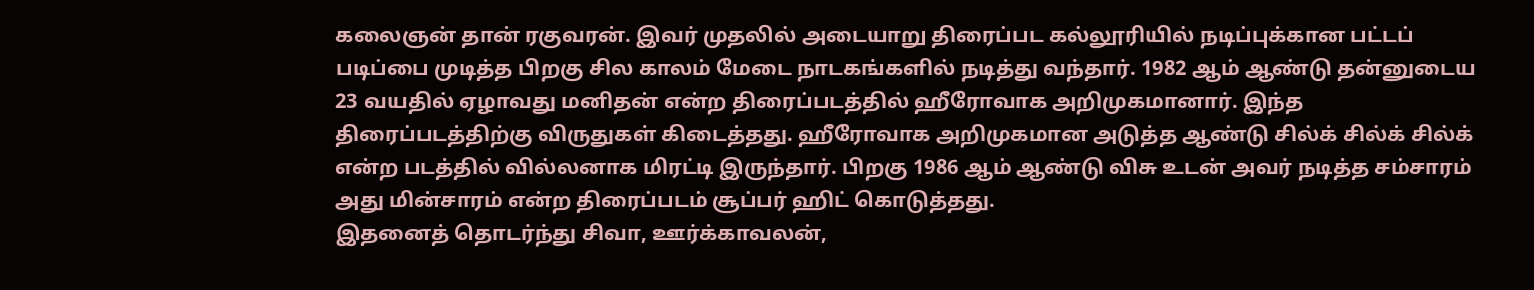கலைஞன் தான் ரகுவரன். இவர் முதலில் அடையாறு திரைப்பட கல்லூரியில் நடிப்புக்கான பட்டப் படிப்பை முடித்த பிறகு சில காலம் மேடை நாடகங்களில் நடித்து வந்தார். 1982 ஆம் ஆண்டு தன்னுடைய 23 வயதில் ஏழாவது மனிதன் என்ற திரைப்படத்தில் ஹீரோவாக அறிமுகமானார். இந்த திரைப்படத்திற்கு விருதுகள் கிடைத்தது. ஹீரோவாக அறிமுகமான அடுத்த ஆண்டு சில்க் சில்க் சில்க் என்ற படத்தில் வில்லனாக மிரட்டி இருந்தார். பிறகு 1986 ஆம் ஆண்டு விசு உடன் அவர் நடித்த சம்சாரம் அது மின்சாரம் என்ற திரைப்படம் சூப்பர் ஹிட் கொடுத்தது.
இதனைத் தொடர்ந்து சிவா, ஊர்க்காவலன்,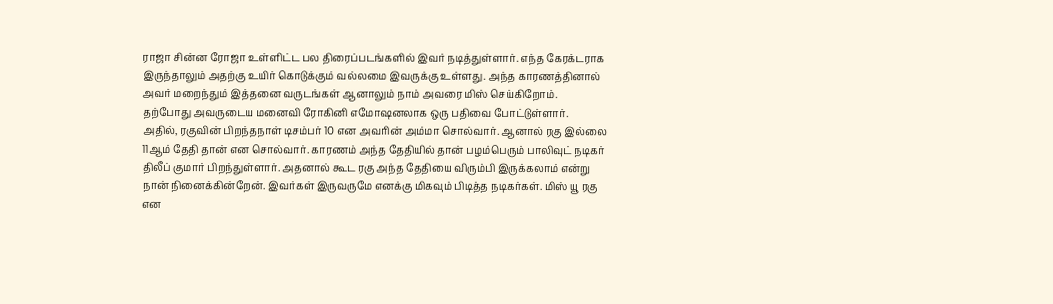ராஜா சின்ன ரோஜா உள்ளிட்ட பல திரைப்படங்களில் இவர் நடித்துள்ளார். எந்த கேரக்டராக இருந்தாலும் அதற்கு உயிர் கொடுக்கும் வல்லமை இவருக்கு உள்ளது. அந்த காரணத்தினால் அவர் மறைந்தும் இத்தனை வருடங்கள் ஆனாலும் நாம் அவரை மிஸ் செய்கிறோம். தற்போது அவருடைய மனைவி ரோகினி எமோஷனலாக ஒரு பதிவை போட்டுள்ளார்.
அதில், ரகுவின் பிறந்தநாள் டிசம்பர் 10 என அவரின் அம்மா சொல்வார். ஆனால் ரகு இல்லை 11ஆம் தேதி தான் என சொல்வார். காரணம் அந்த தேதியில் தான் பழம்பெரும் பாலிவுட் நடிகர் திலீப் குமார் பிறந்துள்ளார். அதனால் கூட ரகு அந்த தேதியை விரும்பி இருக்கலாம் என்று நான் நினைக்கின்றேன். இவர்கள் இருவருமே எனக்கு மிகவும் பிடித்த நடிகர்கள். மிஸ் யூ ரகு என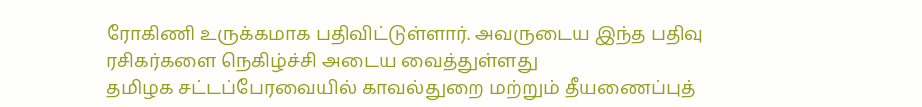ரோகிணி உருக்கமாக பதிவிட்டுள்ளார். அவருடைய இந்த பதிவு ரசிகர்களை நெகிழ்ச்சி அடைய வைத்துள்ளது
தமிழக சட்டப்பேரவையில் காவல்துறை மற்றும் தீயணைப்புத்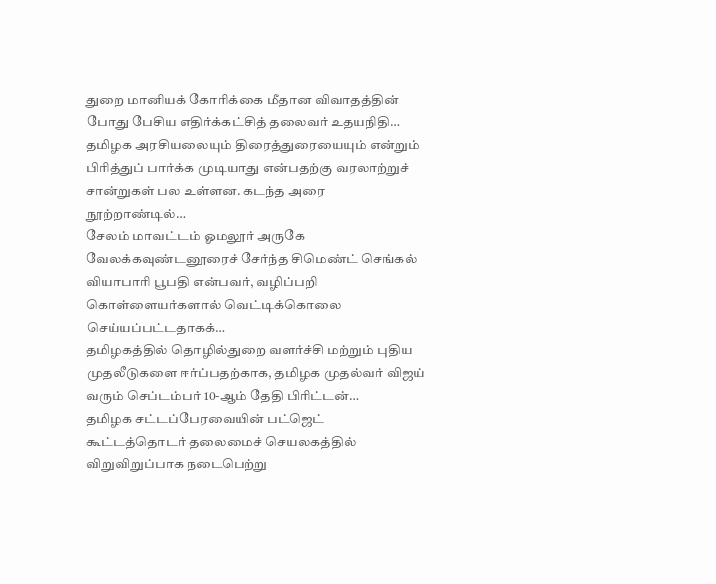துறை மானியக் கோரிக்கை மீதான விவாதத்தின் போது பேசிய எதிர்க்கட்சித் தலைவர் உதயநிதி…
தமிழக அரசியலையும் திரைத்துரையையும் என்றும் பிரித்துப் பார்க்க முடியாது என்பதற்கு வரலாற்றுச் சான்றுகள் பல உள்ளன. கடந்த அரை நூற்றாண்டில்…
சேலம் மாவட்டம் ஓமலூர் அருகே வேலக்கவுண்டனூரைச் சேர்ந்த சிமெண்ட் செங்கல் வியாபாரி பூபதி என்பவர், வழிப்பறி கொள்ளையர்களால் வெட்டிக்கொலை செய்யப்பட்டதாகக்…
தமிழகத்தில் தொழில்துறை வளர்ச்சி மற்றும் புதிய முதலீடுகளை ஈர்ப்பதற்காக, தமிழக முதல்வர் விஜய் வரும் செப்டம்பர் 10-ஆம் தேதி பிரிட்டன்…
தமிழக சட்டப்பேரவையின் பட்ஜெட் கூட்டத்தொடர் தலைமைச் செயலகத்தில் விறுவிறுப்பாக நடைபெற்று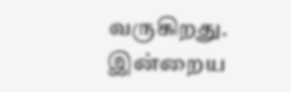வருகிறது. இன்றைய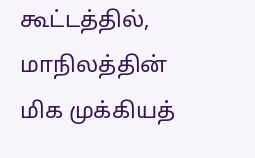கூட்டத்தில், மாநிலத்தின் மிக முக்கியத்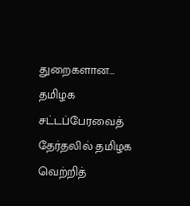துறைகளான…
தமிழக சட்டப்பேரவைத் தேர்தலில் தமிழக வெற்றித்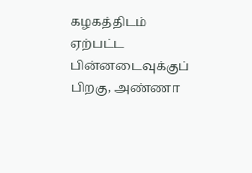கழகத்திடம் ஏற்பட்ட பின்னடைவுக்குப் பிறகு, அண்ணா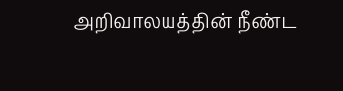அறிவாலயத்தின் நீண்ட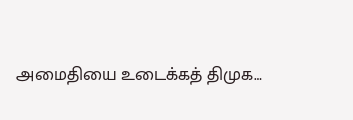அமைதியை உடைக்கத் திமுக…